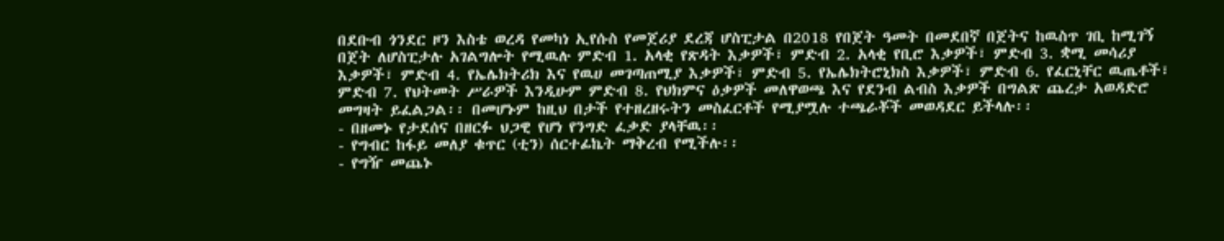በደቡብ ጎንደር ዞን እስቴ ወረዳ የመካነ ኢየሱስ የመጀሪያ ደረጃ ሆስፒታል በ2018 የበጀት ዓመት በመደበኛ በጀትና ከዉስጥ ገቢ ከሚገኝ በጀት ለሆስፒታሉ አገልግሎት የሚዉሉ ምድብ 1. አላቂ የጽዳት እቃዎች፣ ምድብ 2. አላቂ የቢሮ እቃዎች፣ ምድብ 3. ቋሚ መሳሪያ እቃዎች፣ ምድብ 4. የኤሌክትሪክ እና የዉሀ መገጣጠሚያ እቃዎች፣ ምድብ 5. የኤሌክትሮኒክስ እቃዎች፣ ምድብ 6. የፈርኒቸር ዉጤቶች፣ ምድብ 7. የህትመት ሥራዎች እንዲሁም ምድብ 8. የህክምና ዕቃዎች መለዋወጫ እና የደንብ ልብስ እቃዎች በግልጽ ጨረታ አወዳድሮ መግዛት ይፈልጋል፡፡ በመሆኑም ከዚህ በታች የተዘረዘሩትን መስፈርቶች የሚያሟሉ ተጫራቾች መወዳደር ይችላሉ፡፡
- በዘመኑ የታደሰና በዘርፉ ህጋዊ የሆነ የንግድ ፈቃድ ያላቸዉ፡፡
- የግብር ከፋይ መለያ ቁጥር (ቲን) ሰርተፊኬት ማቅረብ የሚችሉ፡፡
- የግዥ መጨኑ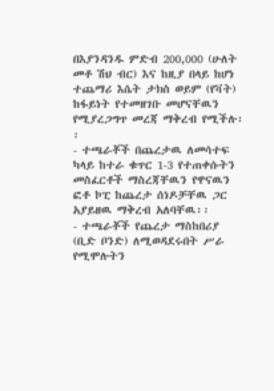በእያንዳንዱ ምድብ 200,000 (ሁለት መቶ ሽህ ብር) እና ከዚያ በላይ ከሆነ ተጨማሪ እሴት ታክስ ወይም (የቫት) ከፋይነት የተመዘገቡ መሆናቸዉን የሚያረጋግጥ መረጃ ማቅረብ የሚችሉ፡፡
- ተጫራቾች በጨረታዉ ለመሳተፍ ካላይ ከተራ ቁጥር 1-3 የተጠቀሱትን መስፈርቶች ማስረጃቸዉን የዋናዉን ፎቶ ኮፒ ከጨረታ ሰነዶቻቸዉ ጋር አያይዘዉ ማቅረብ አለባቸዉ፡፡
- ተጫራቾች የጨረታ ማስከበሪያ (ቢድ ቦንድ) ለሚወዳደሩበት ሥራ የሚሞሉትን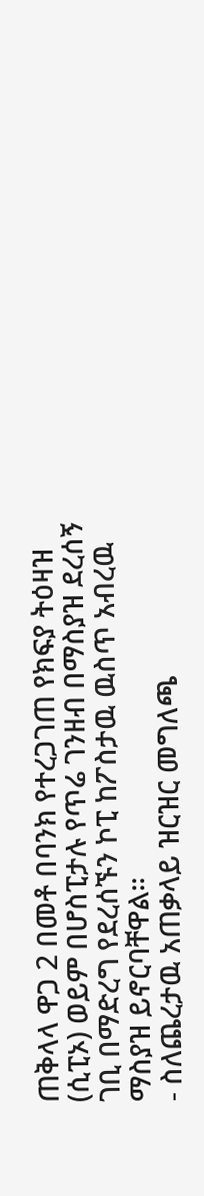ጠቅላላ ዋጋ 2 በመቶ በባንክ የተረጋገጠ የክፍያ ትዕዛዝ (ሲፒኦ) ወይም በሆስፒታሉ የጥሬ ገንዘብ በማስያዝ ደረሰኝ ገቢ በማድረግ የደረሰኙን ኮፒ ከፖስታዉ ዉስጥ አብረዉ ማስያዝ ይኖርባቸዋል፡፡
- ስለጨረታዉ አጠቃላይ ዝርዝር መግለጫ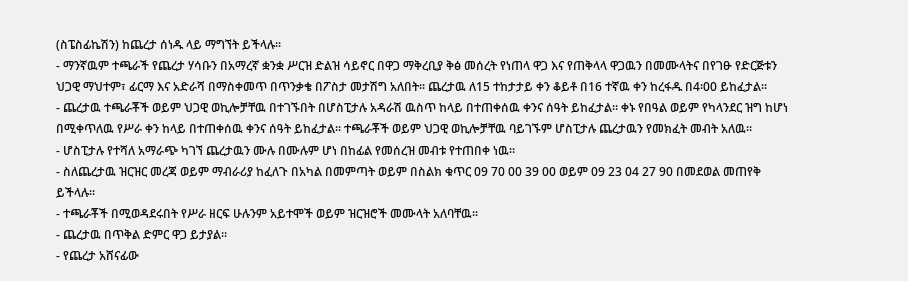(ስፔስፊኬሽን) ከጨረታ ሰነዱ ላይ ማግኘት ይችላሉ፡፡
- ማንኛዉም ተጫራች የጨረታ ሃሳቡን በአማረኛ ቋንቋ ሥርዝ ድልዝ ሳይኖር በዋጋ ማቅረቢያ ቅፅ መሰረት የነጠላ ዋጋ እና የጠቅላላ ዋጋዉን በመሙላትና በየገፁ የድርጅቱን ህጋዊ ማህተም፣ ፊርማ እና አድራሻ በማስቀመጥ በጥንቃቄ በፖስታ መታሽግ አለበት፡፡ ጨረታዉ ለ15 ተከታታይ ቀን ቆይቶ በ16 ተኛዉ ቀን ከረፋዱ በ4፡00 ይከፈታል፡፡
- ጨረታዉ ተጫራቾች ወይም ህጋዊ ወኪሎቻቸዉ በተገኙበት በሆስፒታሉ አዳራሽ ዉስጥ ከላይ በተጠቀሰዉ ቀንና ሰዓት ይከፈታል፡፡ ቀኑ የበዓል ወይም የካላንደር ዝግ ከሆነ በሚቀጥለዉ የሥራ ቀን ከላይ በተጠቀሰዉ ቀንና ሰዓት ይከፈታል፡፡ ተጫራቾች ወይም ህጋዊ ወኪሎቻቸዉ ባይገኙም ሆስፒታሉ ጨረታዉን የመክፈት መብት አለዉ፡፡
- ሆስፒታሉ የተሻለ አማራጭ ካገኘ ጨረታዉን ሙሉ በሙሉም ሆነ በከፊል የመሰረዝ መብቱ የተጠበቀ ነዉ፡፡
- ስለጨረታዉ ዝርዝር መረጃ ወይም ማብራሪያ ከፈለጉ በአካል በመምጣት ወይም በስልክ ቁጥር 09 70 00 39 00 ወይም 09 23 04 27 90 በመደወል መጠየቅ ይችላሉ፡፡
- ተጫራቾች በሚወዳደሩበት የሥራ ዘርፍ ሁሉንም አይተሞች ወይም ዝርዝሮች መሙላት አለባቸዉ፡፡
- ጨረታዉ በጥቅል ድምር ዋጋ ይታያል፡፡
- የጨረታ አሸናፊው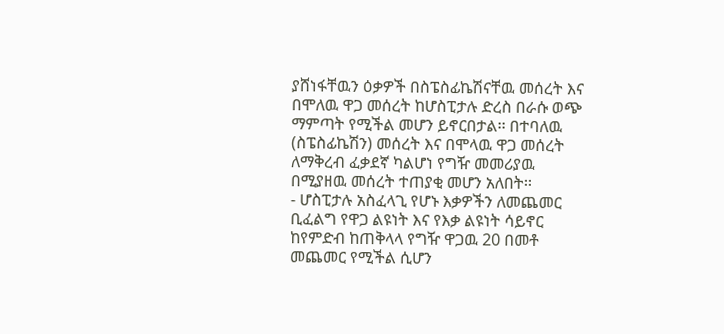ያሸነፋቸዉን ዕቃዎች በስፔስፊኬሽናቸዉ መሰረት እና በሞለዉ ዋጋ መሰረት ከሆስፒታሉ ድረስ በራሱ ወጭ ማምጣት የሚችል መሆን ይኖርበታል፡፡ በተባለዉ (ስፔስፊኬሽን) መሰረት እና በሞላዉ ዋጋ መሰረት ለማቅረብ ፈቃደኛ ካልሆነ የግዥ መመሪያዉ በሚያዘዉ መሰረት ተጠያቂ መሆን አለበት፡፡
- ሆስፒታሉ አስፈላጊ የሆኑ እቃዎችን ለመጨመር ቢፈልግ የዋጋ ልዩነት እና የእቃ ልዩነት ሳይኖር ከየምድብ ከጠቅላላ የግዥ ዋጋዉ 20 በመቶ መጨመር የሚችል ሲሆን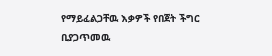የማይፈልጋቸዉ እቃዎች የበጀት ችግር ቢያጋጥመዉ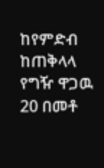ከየምድብ ከጠቅላላ የግዥ ዋጋዉ 20 በመቶ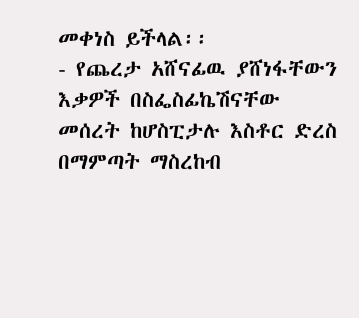መቀነስ ይችላል፡፡
- የጨረታ አሸናፊዉ ያሸነፋቸውን እቃዎች በስፌስፊኬሽናቸው መሰረት ከሆስፒታሉ እስቶር ድረስ በማምጣት ማስረከብ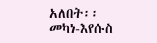አለበት፡፡
መካነ-እየሱስ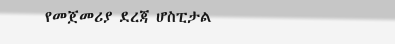የመጀመሪያ ደረጃ ሆስፒታል